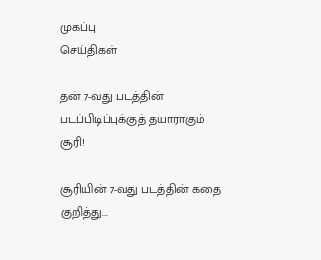முகப்பு
செய்திகள்

தன் 7-வது படத்தின் படப்பிடிப்புக்குத் தயாராகும் சூரி!

சூரியின் 7-வது படத்தின் கதை குறித்து...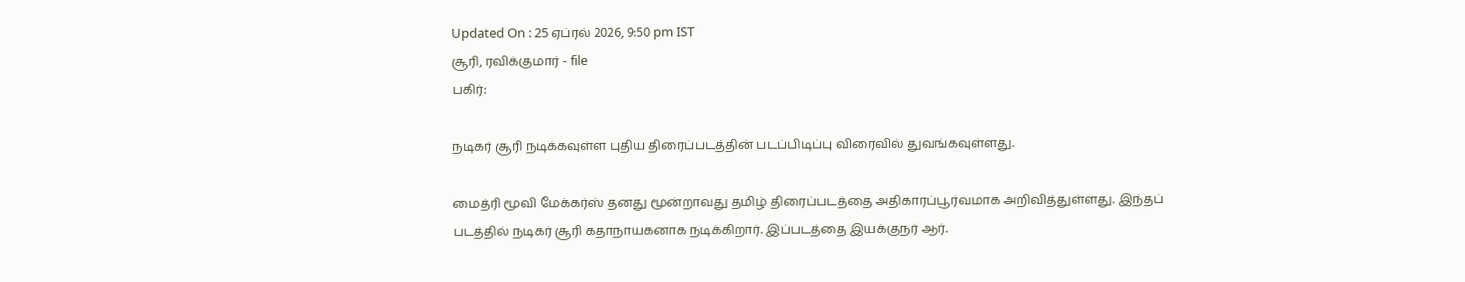Updated On : 25 ஏப்ரல் 2026, 9:50 pm IST
சூரி, ரவிக்குமார் - file
பகிர்:

நடிகர் சூரி நடிக்கவுள்ள புதிய திரைப்படத்தின் படப்பிடிப்பு விரைவில் துவங்கவுள்ளது.

மைத்ரி மூவி மேக்கர்ஸ் தனது மூன்றாவது தமிழ் திரைப்படத்தை அதிகாரப்பூர்வமாக அறிவித்துள்ளது. இந்தப் படத்தில் நடிகர் சூரி கதாநாயகனாக நடிக்கிறார். இப்படத்தை இயக்குநர் ஆர்.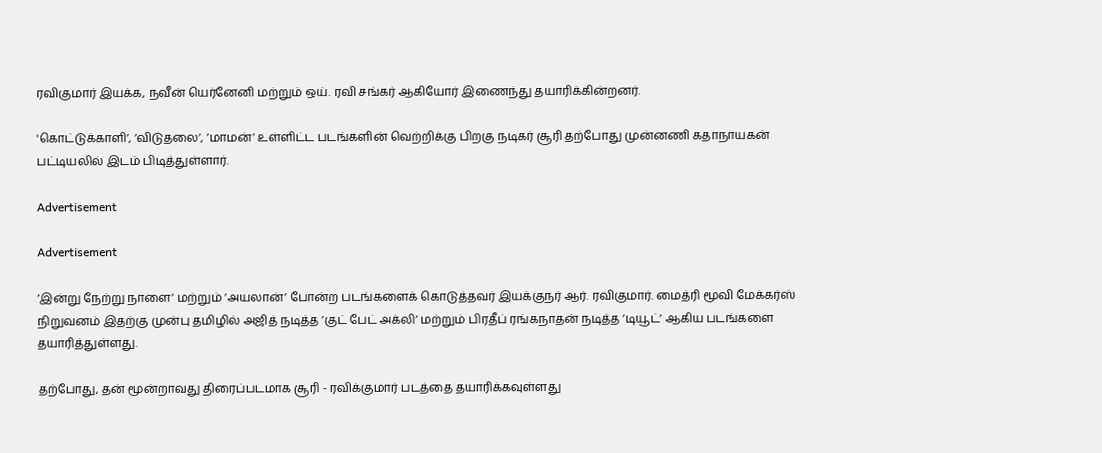ரவிகுமார் இயக்க, நவீன் யெர்னேனி மற்றும் ஒய். ரவி சங்கர் ஆகியோர் இணைந்து தயாரிக்கின்றனர்.

'கொட்டுக்காளி’, ’விடுதலை’, ’மாமன்’ உள்ளிட்ட படங்களின் வெற்றிக்கு பிறகு நடிகர் சூரி தற்போது முன்னணி கதாநாயகன் பட்டியலில் இடம் பிடித்துள்ளார்.

Advertisement

Advertisement

’இன்று நேற்று நாளை’ மற்றும் ’அயலான்’ போன்ற படங்களைக் கொடுத்தவர் இயக்குநர் ஆர். ரவிகுமார். மைத்ரி மூவி மேக்கர்ஸ் நிறுவனம் இதற்கு முன்பு தமிழில் அஜித் நடித்த ’குட் பேட் அக்லி’ மற்றும் பிரதீப் ரங்கநாதன் நடித்த ’டியூட்’ ஆகிய படங்களை தயாரித்துள்ளது.

தற்போது, தன் மூன்றாவது திரைப்படமாக சூரி - ரவிக்குமார் படத்தை தயாரிக்கவுள்ளது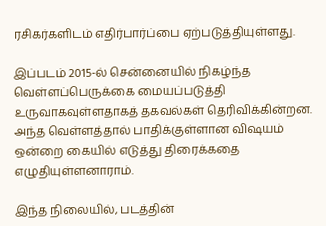ரசிகர்களிடம் எதிர்பார்ப்பை ஏற்படுத்தியுள்ளது.

இப்படம் 2015-ல் சென்னையில் நிகழ்ந்த வெள்ளப்பெருக்கை மையப்படுத்தி உருவாகவுள்ளதாகத் தகவல்கள் தெரிவிக்கின்றன. அந்த வெள்ளத்தால் பாதிக்குள்ளான விஷயம் ஒன்றை கையில் எடுத்து திரைக்கதை எழுதியுள்ளனாராம்.

இந்த நிலையில், படத்தின்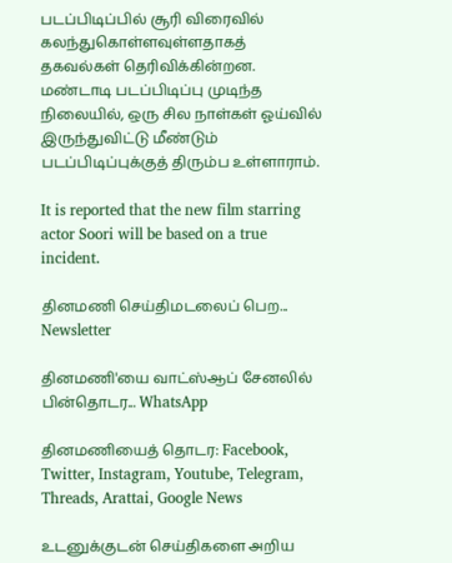படப்பிடிப்பில் சூரி விரைவில் கலந்துகொள்ளவுள்ளதாகத் தகவல்கள் தெரிவிக்கின்றன. மண்டாடி படப்பிடிப்பு முடிந்த நிலையில், ஒரு சில நாள்கள் ஓய்வில் இருந்துவிட்டு மீண்டும் படப்பிடிப்புக்குத் திரும்ப உள்ளாராம்.

It is reported that the new film starring actor Soori will be based on a true incident.

தினமணி செய்திமடலைப் பெற... Newsletter

தினமணி'யை வாட்ஸ்ஆப் சேனலில் பின்தொடர... WhatsApp

தினமணியைத் தொடர: Facebook, Twitter, Instagram, Youtube, Telegram, Threads, Arattai, Google News

உடனுக்குடன் செய்திகளை அறிய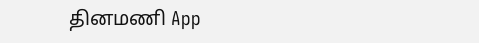தினமணி App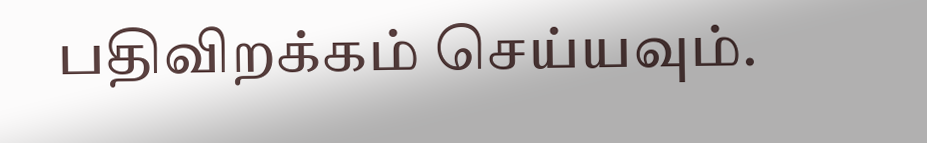பதிவிறக்கம் செய்யவும்.